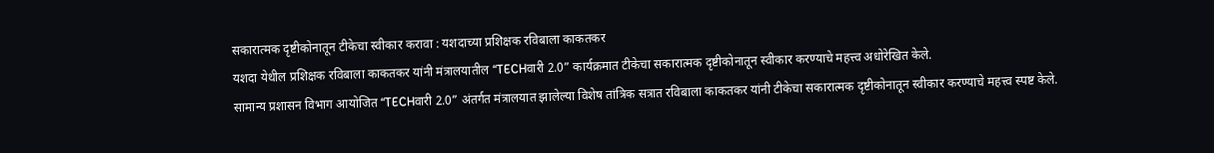सकारात्मक दृष्टीकोनातून टीकेचा स्वीकार करावा : यशदाच्या प्रशिक्षक रविबाला काकतकर
यशदा येथील प्रशिक्षक रविबाला काकतकर यांनी मंत्रालयातील “TECHवारी 2.0” कार्यक्रमात टीकेचा सकारात्मक दृष्टीकोनातून स्वीकार करण्याचे महत्त्व अधोरेखित केले.
सामान्य प्रशासन विभाग आयोजित “TECHवारी 2.0” अंतर्गत मंत्रालयात झालेल्या विशेष तांत्रिक सत्रात रविबाला काकतकर यांनी टीकेचा सकारात्मक दृष्टीकोनातून स्वीकार करण्याचे महत्त्व स्पष्ट केले.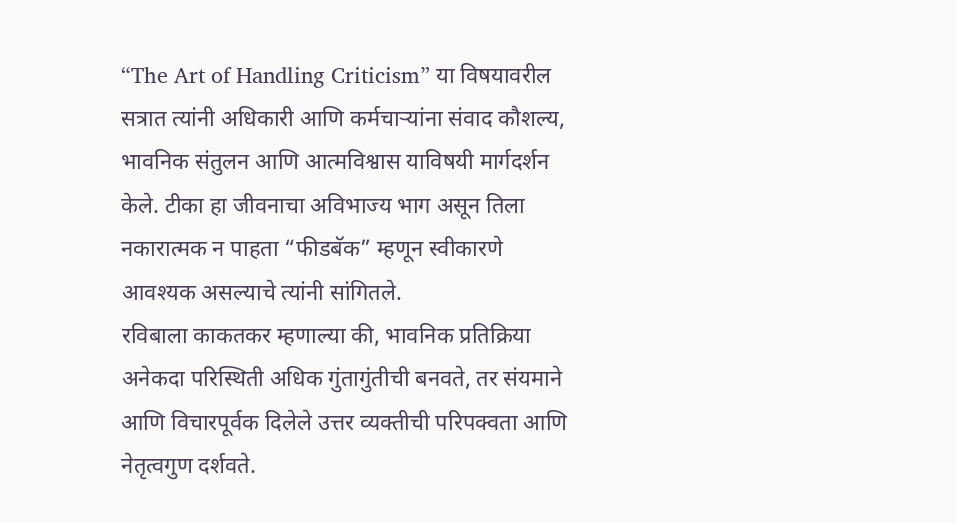“The Art of Handling Criticism” या विषयावरील सत्रात त्यांनी अधिकारी आणि कर्मचाऱ्यांना संवाद कौशल्य, भावनिक संतुलन आणि आत्मविश्वास याविषयी मार्गदर्शन केले. टीका हा जीवनाचा अविभाज्य भाग असून तिला नकारात्मक न पाहता “फीडबॅक” म्हणून स्वीकारणे आवश्यक असल्याचे त्यांनी सांगितले.
रविबाला काकतकर म्हणाल्या की, भावनिक प्रतिक्रिया अनेकदा परिस्थिती अधिक गुंतागुंतीची बनवते, तर संयमाने आणि विचारपूर्वक दिलेले उत्तर व्यक्तीची परिपक्वता आणि नेतृत्वगुण दर्शवते.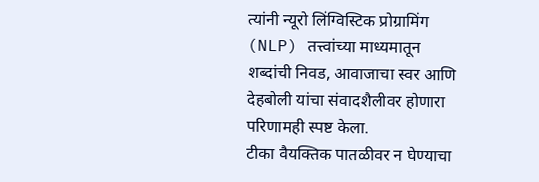त्यांनी न्यूरो लिंग्विस्टिक प्रोग्रामिंग (NLP) तत्त्वांच्या माध्यमातून शब्दांची निवड, आवाजाचा स्वर आणि देहबोली यांचा संवादशैलीवर होणारा परिणामही स्पष्ट केला.
टीका वैयक्तिक पातळीवर न घेण्याचा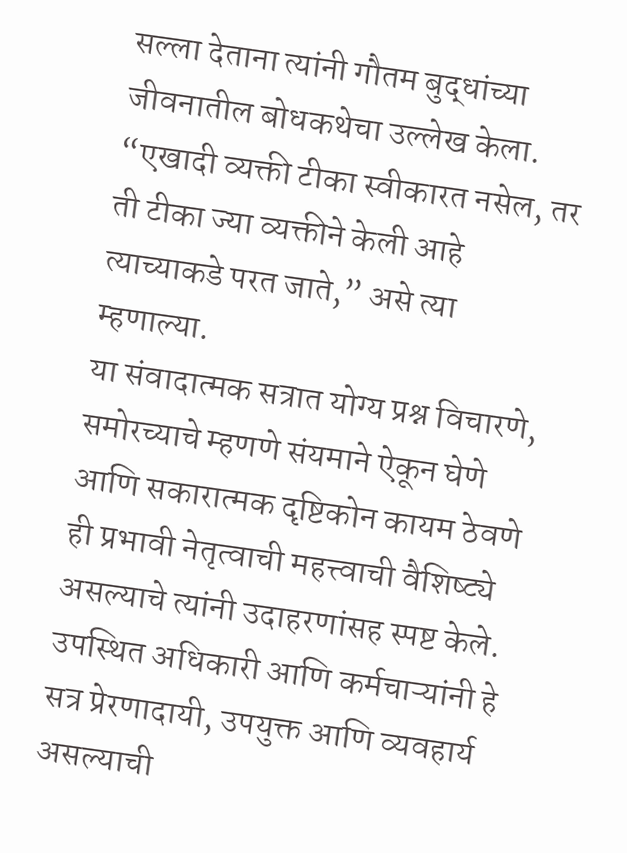सल्ला देताना त्यांनी गौतम बुद्धांच्या जीवनातील बोधकथेचा उल्लेख केला. “एखादी व्यक्ती टीका स्वीकारत नसेल, तर ती टीका ज्या व्यक्तीने केली आहे त्याच्याकडे परत जाते,” असे त्या म्हणाल्या.
या संवादात्मक सत्रात योग्य प्रश्न विचारणे, समोरच्याचे म्हणणे संयमाने ऐकून घेणे आणि सकारात्मक दृष्टिकोन कायम ठेवणे ही प्रभावी नेतृत्वाची महत्त्वाची वैशिष्ट्ये असल्याचे त्यांनी उदाहरणांसह स्पष्ट केले.
उपस्थित अधिकारी आणि कर्मचाऱ्यांनी हे सत्र प्रेरणादायी, उपयुक्त आणि व्यवहार्य असल्याची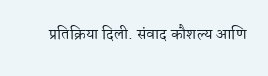प्रतिक्रिया दिली. संवाद कौशल्य आणि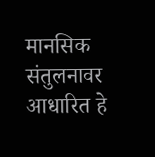मानसिक संतुलनावर आधारित हे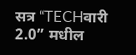सत्र “TECHवारी 2.0” मधील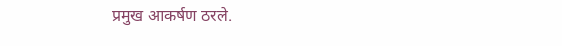प्रमुख आकर्षण ठरले.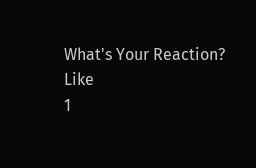What's Your Reaction?
Like
1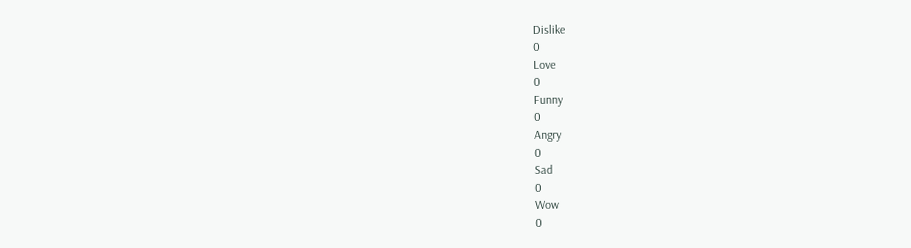Dislike
0
Love
0
Funny
0
Angry
0
Sad
0
Wow
0